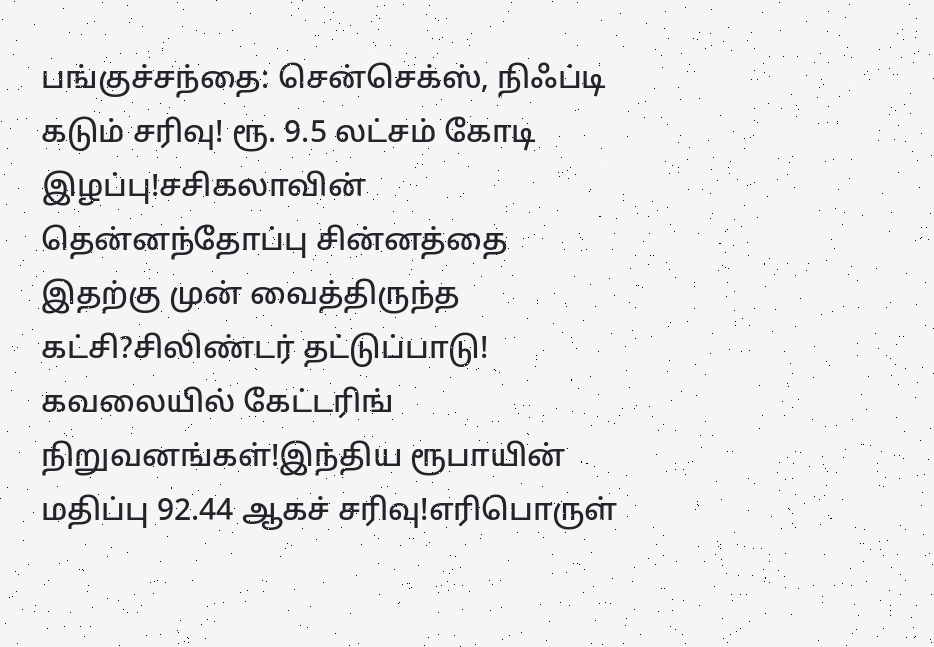பங்குச்சந்தை: சென்செக்ஸ், நிஃப்டி கடும் சரிவு! ரூ. 9.5 லட்சம் கோடி இழப்பு!சசிகலாவின் தென்னந்தோப்பு சின்னத்தை இதற்கு முன் வைத்திருந்த கட்சி?சிலிண்டர் தட்டுப்பாடு! கவலையில் கேட்டரிங் நிறுவனங்கள்!இந்திய ரூபாயின் மதிப்பு 92.44 ஆகச் சரிவு!எரிபொருள்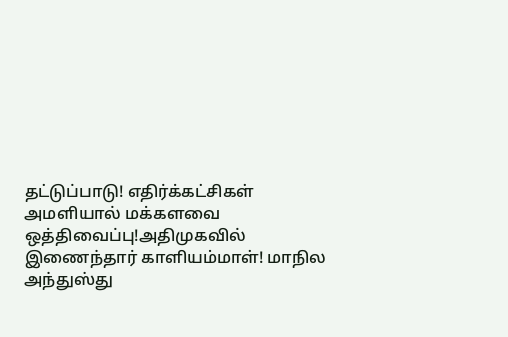தட்டுப்பாடு! எதிர்க்கட்சிகள் அமளியால் மக்களவை ஒத்திவைப்பு!அதிமுகவில் இணைந்தார் காளியம்மாள்! மாநில அந்துஸ்து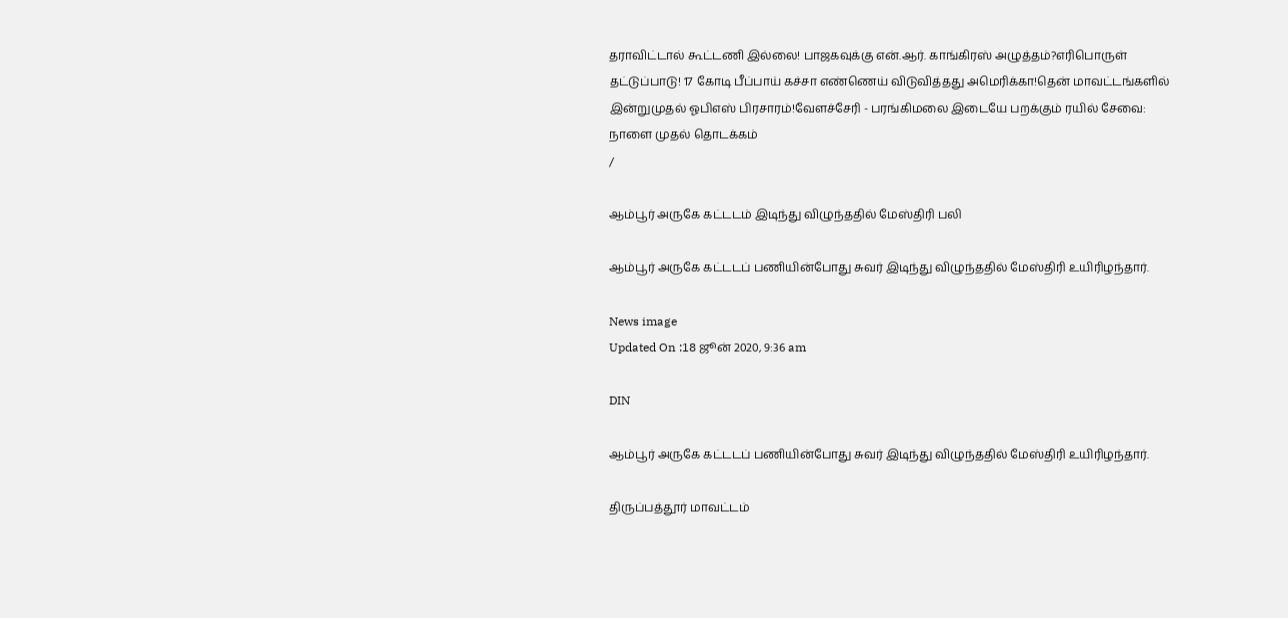தராவிட்டால் கூட்டணி இல்லை! பாஜகவுக்கு என்.ஆர். காங்கிரஸ் அழுத்தம்?எரிபொருள் தட்டுப்பாடு! 17 கோடி பீப்பாய் கச்சா எண்ணெய் விடுவித்தது அமெரிக்கா!தென் மாவட்டங்களில் இன்றுமுதல் ஓபிஎஸ் பிரசாரம்!வேளச்சேரி - பரங்கிமலை இடையே பறக்கும் ரயில் சேவை: நாளை முதல் தொடக்கம்
/

ஆம்பூர் அருகே கட்டடம் இடிந்து விழுந்ததில் மேஸ்திரி பலி

ஆம்பூர் அருகே கட்டடப் பணியின்போது சுவர் இடிந்து விழுந்ததில் மேஸ்திரி உயிரிழந்தார்.

News image
Updated On :18 ஜூன் 2020, 9:36 am

DIN

ஆம்பூர் அருகே கட்டடப் பணியின்போது சுவர் இடிந்து விழுந்ததில் மேஸ்திரி உயிரிழந்தார்.

திருப்பத்தூர் மாவட்டம்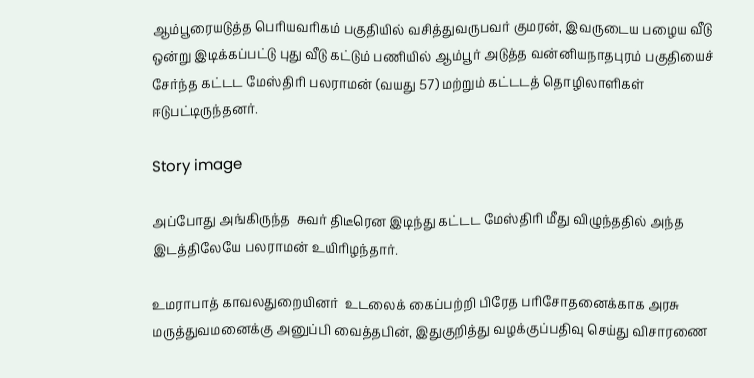ஆம்பூரையடுத்த பெரியவரிகம் பகுதியில் வசித்துவருபவர் குமரன், இவருடைய பழைய வீடு ஒன்று இடிக்கப்பட்டு புது வீடு கட்டும் பணியில் ஆம்பூர் அடுத்த வன்னியநாதபுரம் பகுதியைச் சேர்ந்த கட்டட மேஸ்திரி பலராமன் (வயது 57) மற்றும் கட்டடத் தொழிலாளிகள் ஈடுபட்டிருந்தனர்.

Story image

அப்போது அங்கிருந்த  சுவர் திடீரென இடிந்து கட்டட மேஸ்திரி மீது விழுந்ததில் அந்த இடத்திலேயே பலராமன் உயிரிழந்தார்.

உமராபாத் காவலதுறையினர்  உடலைக் கைப்பற்றி பிரேத பரிசோதனைக்காக அரசு மருத்துவமனைக்கு அனுப்பி வைத்தபின், இதுகுறித்து வழக்குப்பதிவு செய்து விசாரணை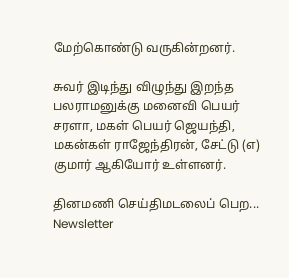மேற்கொண்டு வருகின்றனர்.

சுவர் இடிந்து விழுந்து இறந்த பலராமனுக்கு மனைவி பெயர் சரளா, மகள் பெயர் ஜெயந்தி, மகன்கள் ராஜேந்திரன், சேட்டு (எ) குமார் ஆகியோர் உள்ளனர்.

தினமணி செய்திமடலைப் பெற... Newsletter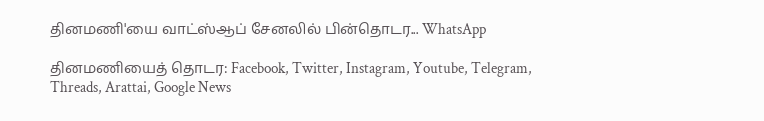தினமணி'யை வாட்ஸ்ஆப் சேனலில் பின்தொடர... WhatsApp

தினமணியைத் தொடர: Facebook, Twitter, Instagram, Youtube, Telegram, Threads, Arattai, Google News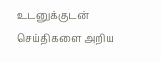உடனுக்குடன் செய்திகளை அறிய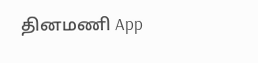தினமணி App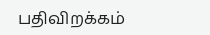பதிவிறக்கம்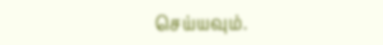செய்யவும்.